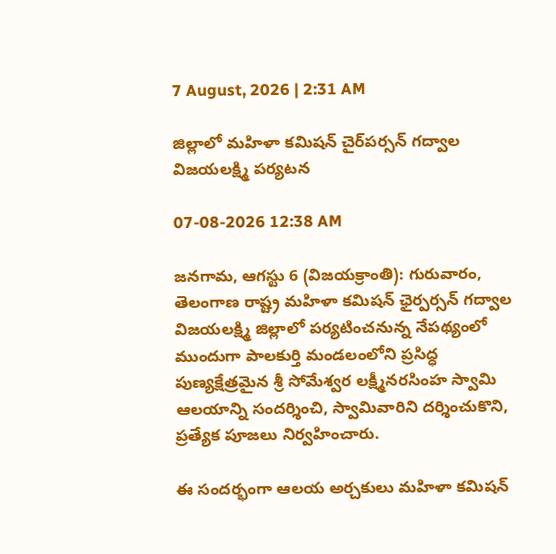7 August, 2026 | 2:31 AM

జిల్లాలో మహిళా కమిషన్ చైర్‌పర్సన్ గద్వాల విజయలక్ష్మి పర్యటన

07-08-2026 12:38 AM

జనగామ, ఆగస్టు 6 (విజయక్రాంతి): గురువారం, తెలంగాణ రాష్ట్ర మహిళా కమిషన్ ఛైర్పర్సన్ గద్వాల విజయలక్ష్మి జిల్లాలో పర్యటించనున్న నేపథ్యంలో ముందుగా పాలకుర్తి మండలంలోని ప్రసిద్ధ పుణ్యక్షేత్రమైన శ్రీ సోమేశ్వర లక్ష్మీనరసింహ స్వామి ఆలయాన్ని సందర్శించి, స్వామివారిని దర్శించుకొని, ప్రత్యేక పూజలు నిర్వహించారు.

ఈ సందర్భంగా ఆలయ అర్చకులు మహిళా కమిషన్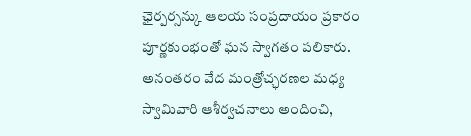ఛైర్పర్సన్కు ఆలయ సంప్రదాయం ప్రకారం పూర్ణకుంభంతో ఘన స్వాగతం పలికారు. అనంతరం వేద మంత్రోచ్ఛరణల మధ్య స్వామివారి ఆశీర్వచనాలు అందించి,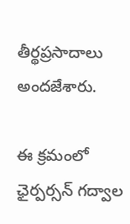తీర్థప్రసాదాలు అందజేశారు.

ఈ క్రమంలో ఛైర్పర్సన్ గద్వాల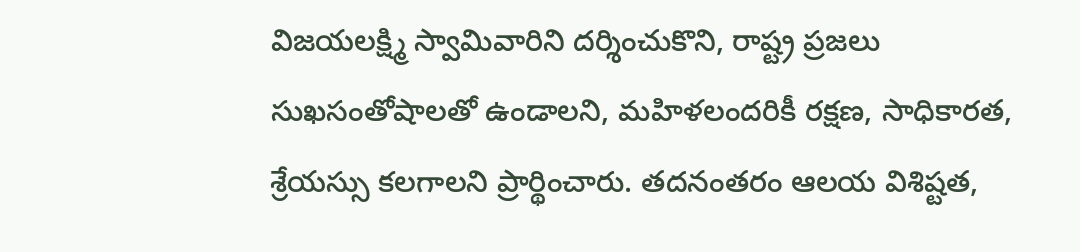విజయలక్ష్మి స్వామివారిని దర్శించుకొని, రాష్ట్ర ప్రజలు సుఖసంతోషాలతో ఉండాలని, మహిళలందరికీ రక్షణ, సాధికారత, శ్రేయస్సు కలగాలని ప్రార్థించారు. తదనంతరం ఆలయ విశిష్టత,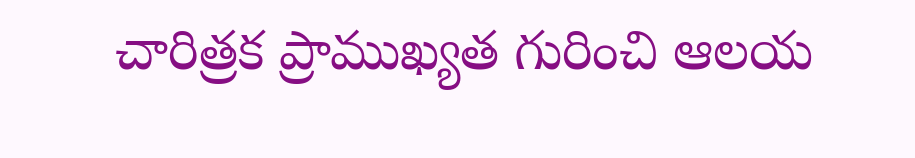చారిత్రక ప్రాముఖ్యత గురించి ఆలయ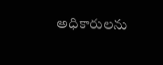అధికారులను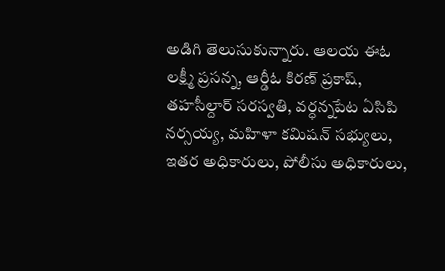అడిగి తెలుసుకున్నారు. ఆలయ ఈఓ లక్ష్మీ ప్రసన్న, ఆర్డీఓ కిరణ్ ప్రకాష్, తహసీల్దార్ సరస్వతి, వర్ధన్నపేట ఏసిపి నర్సయ్య, మహిళా కమిషన్ సభ్యులు, ఇతర అధికారులు, పోలీసు అధికారులు,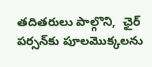తదితరులు పాల్గొని,  ఛైర్ పర్సన్‌కు పూలమొక్కలను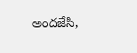అందజేసి,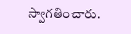స్వాగతించారు.